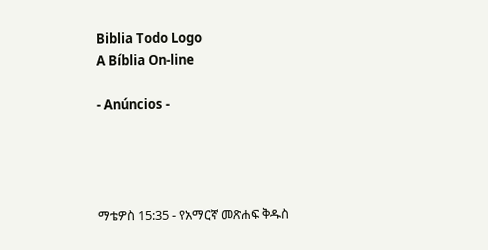Biblia Todo Logo
A Bíblia On-line

- Anúncios -




ማቴዎስ 15:35 - የአማርኛ መጽሐፍ ቅዱስ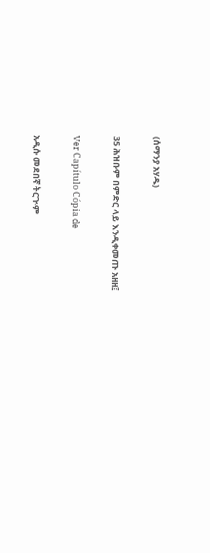(ሰማንያ አሃዱ)

35 ሕዝቡም በምድር ላይ እንዲቀመጡ አዘዘ፤

Ver Capítulo Cópia de

አዲሱ መደበኛ ትርጒም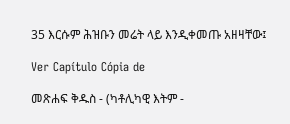35 እርሱም ሕዝቡን መሬት ላይ እንዲቀመጡ አዘዛቸው፤

Ver Capítulo Cópia de

መጽሐፍ ቅዱስ - (ካቶሊካዊ እትም -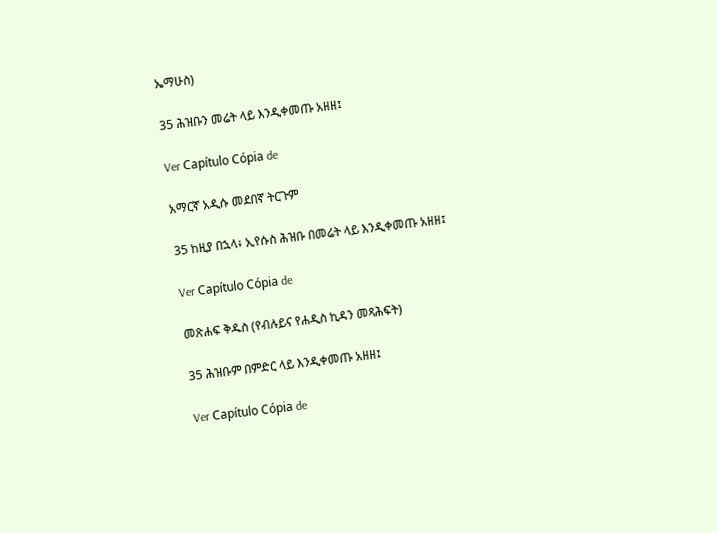ኤማሁስ)

35 ሕዝቡን መሬት ላይ እንዲቀመጡ አዘዘ፤

Ver Capítulo Cópia de

አማርኛ አዲሱ መደበኛ ትርጉም

35 ከዚያ በኋላ፥ ኢየሱስ ሕዝቡ በመሬት ላይ እንዲቀመጡ አዘዘ፤

Ver Capítulo Cópia de

መጽሐፍ ቅዱስ (የብሉይና የሐዲስ ኪዳን መጻሕፍት)

35 ሕዝቡም በምድር ላይ እንዲቀመጡ አዘዘ፤

Ver Capítulo Cópia de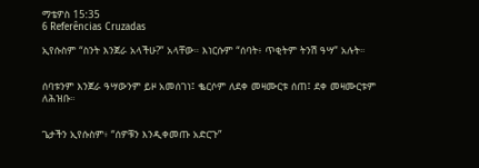ማቴዎስ 15:35
6 Referências Cruzadas

ኢየሱስም “ስንት እንጀራ አላችሁ?” አላቸው። እነርሱም “ሰባት፥ ጥቂትም ትንሽ ዓሣ” አሉት።


ሰባቱንም እንጀራ ዓሣውንም ይዞ አመሰገነ፤ ቈርሶም ለደቀ መዛሙርቱ ሰጠ፤ ደቀ መዛሙርቱም ለሕዝቡ።


ጌታችን ኢየሱስም፥ “ሰዎቹን እንዲቀመጡ አድርጉ”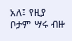አለ፤ የዚያ ቦታም ሣሩ ብዙ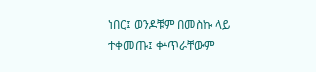ነበር፤ ወንዶቹም በመስኩ ላይ ተቀመጡ፤ ቍጥራቸውም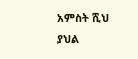አምስት ሺህ ያህል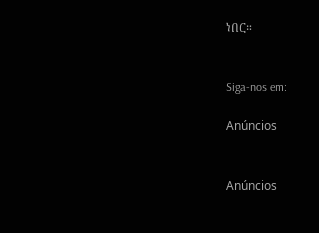ነበር።


Siga-nos em:

Anúncios


Anúncios